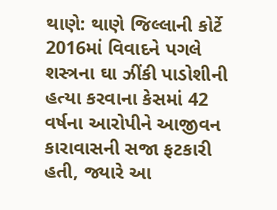થાણે: થાણે જિલ્લાની કોર્ટે 2016માં વિવાદને પગલે શસ્ત્રના ઘા ઝીંકી પાડોશીની હત્યા કરવાના કેસમાં 42 વર્ષના આરોપીને આજીવન કારાવાસની સજા ફટકારી હતી, જ્યારે આ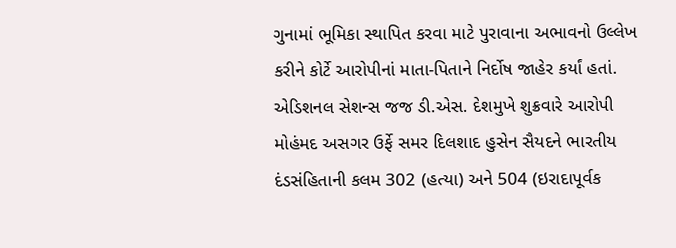ગુનામાં ભૂમિકા સ્થાપિત કરવા માટે પુરાવાના અભાવનો ઉલ્લેખ કરીને કોર્ટે આરોપીનાં માતા-પિતાને નિર્દોષ જાહેર કર્યાં હતાં.
એડિશનલ સેશન્સ જજ ડી.એસ. દેશમુખે શુક્રવારે આરોપી મોહંમદ અસગર ઉર્ફે સમર દિલશાદ હુસેન સૈયદને ભારતીય દંડસંહિતાની કલમ 302 (હત્યા) અને 504 (ઇરાદાપૂર્વક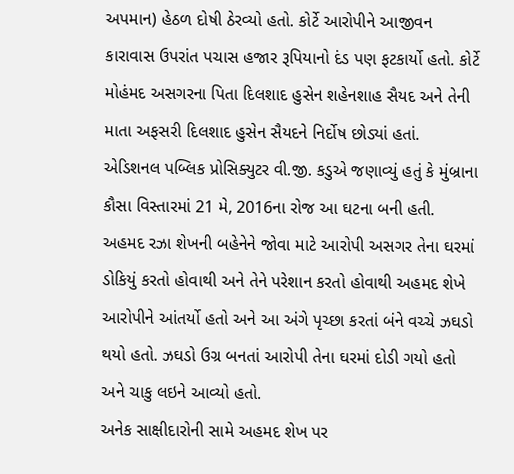અપમાન) હેઠળ દોષી ઠેરવ્યો હતો. કોર્ટે આરોપીને આજીવન કારાવાસ ઉપરાંત પચાસ હજાર રૂપિયાનો દંડ પણ ફટકાર્યો હતો. કોર્ટે મોહંમદ અસગરના પિતા દિલશાદ હુસેન શહેનશાહ સૈયદ અને તેની માતા અફસરી દિલશાદ હુસેન સૈયદને નિર્દોષ છોડ્યાં હતાં.
એડિશનલ પબ્લિક પ્રોસિક્યુટર વી.જી. કડુએ જણાવ્યું હતું કે મુંબ્રાના કૌસા વિસ્તારમાં 21 મે, 2016ના રોજ આ ઘટના બની હતી. અહમદ રઝા શેખની બહેનેને જોવા માટે આરોપી અસગર તેના ઘરમાં ડોકિયું કરતો હોવાથી અને તેને પરેશાન કરતો હોવાથી અહમદ શેખે આરોપીને આંતર્યો હતો અને આ અંગે પૃચ્છા કરતાં બંને વચ્ચે ઝઘડો થયો હતો. ઝઘડો ઉગ્ર બનતાં આરોપી તેના ઘરમાં દોડી ગયો હતો અને ચાકુ લઇને આવ્યો હતો.
અનેક સાક્ષીદારોની સામે અહમદ શેખ પર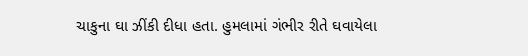ચાકુના ઘા ઝીંકી દીધા હતા. હુમલામાં ગંભીર રીતે ઘવાયેલા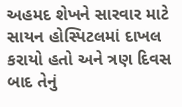અહમદ શેખને સારવાર માટે સાયન હોસ્પિટલમાં દાખલ કરાયો હતો અને ત્રણ દિવસ બાદ તેનું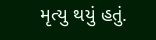મૃત્યુ થયું હતું.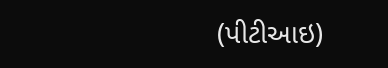(પીટીઆઇ)